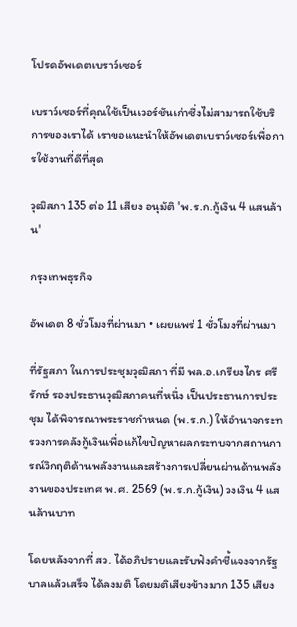โปรดอัพเดตเบราว์เซอร์

เบราว์เซอร์ที่คุณใช้เป็นเวอร์ชันเก่าซึ่งไม่สามารถใช้บริการของเราได้ เราขอแนะนำให้อัพเดตเบราว์เซอร์เพื่อการใช้งานที่ดีที่สุด

วุฒิสภา 135 ต่อ 11 เสียง อนุมัติ 'พ.ร.ก.กู้เงิน 4 แสนล้าน'

กรุงเทพธุรกิจ

อัพเดต 8 ชั่วโมงที่ผ่านมา • เผยแพร่ 1 ชั่วโมงที่ผ่านมา

ที่รัฐสภา ในการประชุมวุฒิสภา ที่มี พล.อ.เกรียงไกร ศรีรักษ์ รองประธานวุฒิสภาคนที่หนึ่ง เป็นประธานการประชุม ได้พิจารณาพระราชกำหนด (พ.ร.ก.) ให้อำนาจกระทรวงการคลังกู้เงินเพื่อแก้ไขปัญหาผลกระทบจากสถานการณ์วิกฤติด้านพลังงานและสร้างการเปลี่ยนผ่านด้านพลังงานของประเทศ พ.ศ. 2569 (พ.ร.ก.กู้เงิน) วงเงิน 4 แสนล้านบาท

โดยหลังจากที่ สว. ได้อภิปรายและรับฟังคำชี้แจงจากรัฐบาลแล้วเสร็จ ได้ลงมติ โดยมติเสียงข้างมาก 135 เสียง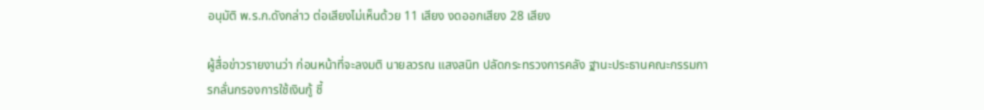อนุมัติ พ.ร.ก.ดังกล่าว ต่อเสียงไม่เห็นด้วย 11 เสียง งดออกเสียง 28 เสียง

ผู้สื่อข่าวรายงานว่า ก่อนหน้าที่จะลงมติ นายลวรณ แสงสนิท ปลัดกระทรวงการคลัง ฐานะประธานคณะกรรมการกลั่นกรองการใช้เงินกู้ ชี้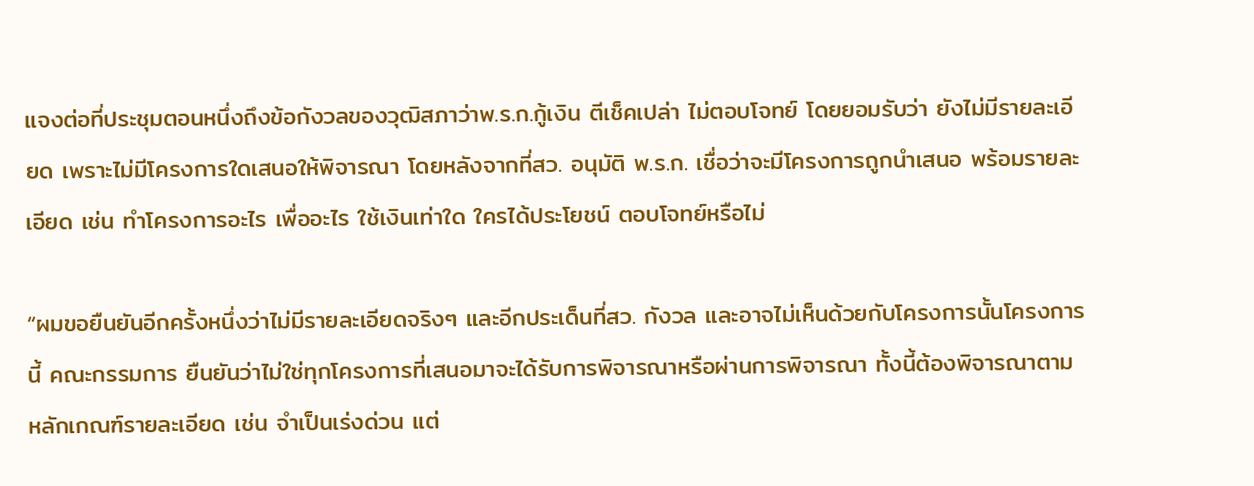แจงต่อที่ประชุมตอนหนึ่งถึงข้อกังวลของวุฒิสภาว่าพ.ร.ก.กู้เงิน ตีเช็คเปล่า ไม่ตอบโจทย์ โดยยอมรับว่า ยังไม่มีรายละเอียด เพราะไม่มีโครงการใดเสนอให้พิจารณา โดยหลังจากที่สว. อนุมัติ พ.ร.ก. เชื่อว่าจะมีโครงการถูกนำเสนอ พร้อมรายละเอียด เช่น ทำโครงการอะไร เพื่ออะไร ใช้เงินเท่าใด ใครได้ประโยชน์ ตอบโจทย์หรือไม่

“ผมขอยืนยันอีกครั้งหนึ่งว่าไม่มีรายละเอียดจริงๆ และอีกประเด็นที่สว. กังวล และอาจไม่เห็นด้วยกับโครงการนั้นโครงการนี้ คณะกรรมการ ยืนยันว่าไม่ใช่ทุกโครงการที่เสนอมาจะได้รับการพิจารณาหรือผ่านการพิจารณา ทั้งนี้ต้องพิจารณาตามหลักเกณฑ์รายละเอียด เช่น จำเป็นเร่งด่วน แต่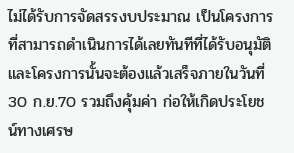ไม่ได้รับการจัดสรรงบประมาณ เป็นโครงการที่สามารถดำเนินการได้เลยทันทีที่ได้รับอนุมัติ และโครงการนั้นจะต้องแล้วเสร็จภายในวันที่ 30 ก.ย.70 รวมถึงคุ้มค่า ก่อให้เกิดประโยชน์ทางเศรษ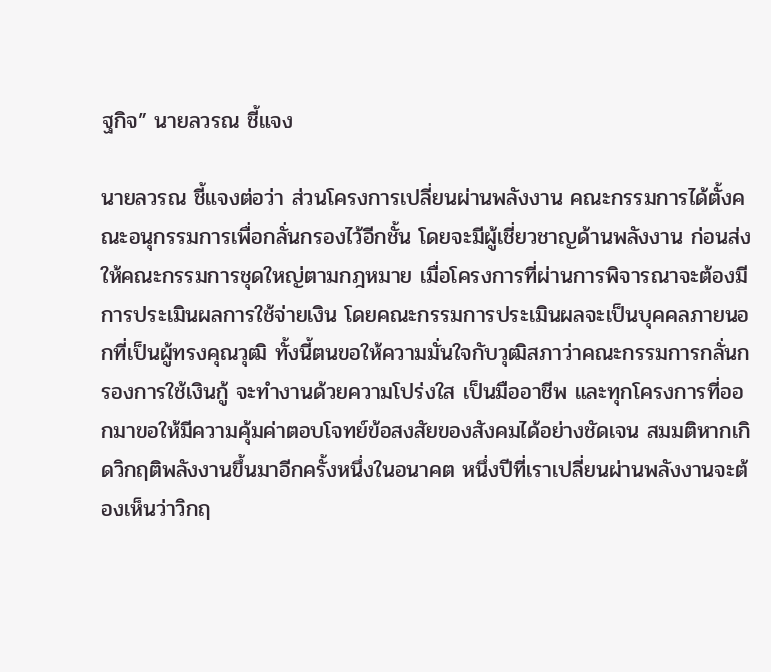ฐกิจ” นายลวรณ ชี้แจง

นายลวรณ ชี้แจงต่อว่า ส่วนโครงการเปลี่ยนผ่านพลังงาน คณะกรรมการได้ตั้งคณะอนุกรรมการเพื่อกลั่นกรองไว้อีกชั้น โดยจะมีผู้เชี่ยวชาญด้านพลังงาน ก่อนส่งให้คณะกรรมการชุดใหญ่ตามกฎหมาย เมื่อโครงการที่ผ่านการพิจารณาจะต้องมีการประเมินผลการใช้จ่ายเงิน โดยคณะกรรมการประเมินผลจะเป็นบุคคลภายนอกที่เป็นผู้ทรงคุณวุฒิ ทั้งนี้ตนขอให้ความมั่นใจกับวุฒิสภาว่าคณะกรรมการกลั่นกรองการใช้เงินกู้ จะทำงานด้วยความโปร่งใส เป็นมืออาชีพ และทุกโครงการที่ออกมาขอให้มีความคุ้มค่าตอบโจทย์ข้อสงสัยของสังคมได้อย่างชัดเจน สมมติหากเกิดวิกฤติพลังงานขึ้นมาอีกครั้งหนึ่งในอนาคต หนึ่งปีที่เราเปลี่ยนผ่านพลังงานจะต้องเห็นว่าวิกฤ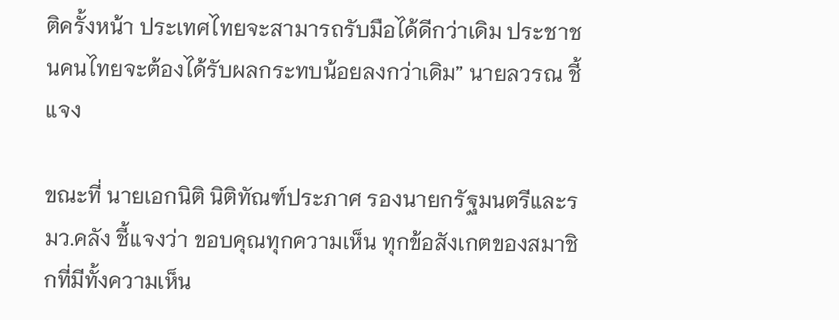ติครั้งหน้า ประเทศไทยจะสามารถรับมือได้ดีกว่าเดิม ประชาชนคนไทยจะต้องได้รับผลกระทบน้อยลงกว่าเดิม” นายลวรณ ชี้แจง

ขณะที่ นายเอกนิติ นิติทัณฑ์ประภาศ รองนายกรัฐมนตรีและรมว.คลัง ชี้แจงว่า ขอบคุณทุกความเห็น ทุกข้อสังเกตของสมาชิกที่มีทั้งความเห็น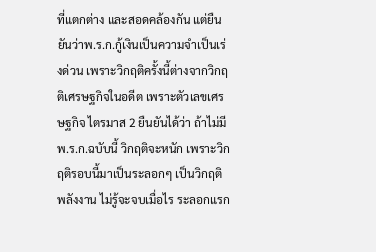ที่แตกต่าง และสอดคล้องกัน แต่ยืนยันว่าพ.ร.ก.กู้เงินเป็นความจำเป็นเร่งด่วน เพราะวิกฤติครั้งนี้ต่างจากวิกฤติเศรษฐกิจในอดีต เพราะตัวเลขเศรษฐกิจ ไตรมาส 2 ยืนยันได้ว่า ถ้าไม่มีพ.ร.ก.ฉบับนี้ วิกฤติจะหนัก เพราะวิกฤติรอบนี้มาเป็นระลอกๆ เป็นวิกฤติพลังงาน ไม่รู้จะจบเมื่อไร ระลอกแรก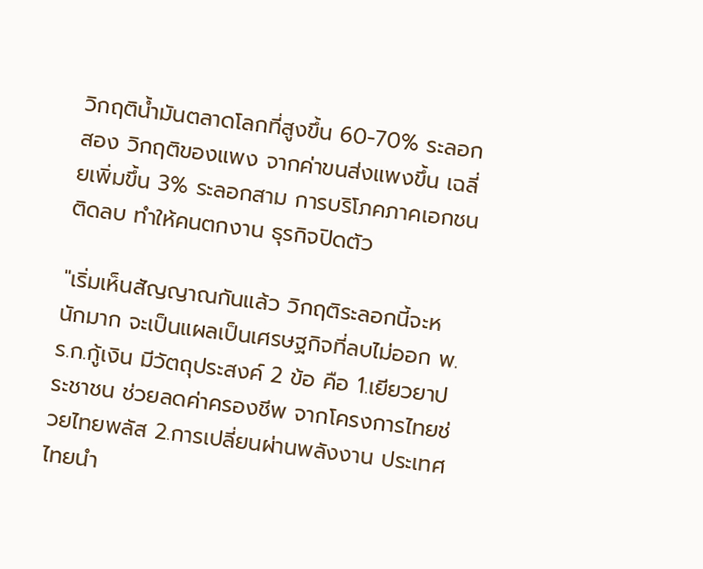วิกฤติน้ำมันตลาดโลกที่สูงขึ้น 60-70% ระลอกสอง วิกฤติของแพง จากค่าขนส่งแพงขึ้น เฉลี่ยเพิ่มขึ้น 3% ระลอกสาม การบริโภคภาคเอกชนติดลบ ทำให้คนตกงาน ธุรกิจปิดตัว

"เริ่มเห็นสัญญาณกันแล้ว วิกฤติระลอกนี้จะหนักมาก จะเป็นแผลเป็นเศรษฐกิจที่ลบไม่ออก พ.ร.ก.กู้เงิน มีวัตถุประสงค์ 2 ข้อ คือ 1.เยียวยาประชาชน ช่วยลดค่าครองชีพ จากโครงการไทยช่วยไทยพลัส 2.การเปลี่ยนผ่านพลังงาน ประเทศไทยนำ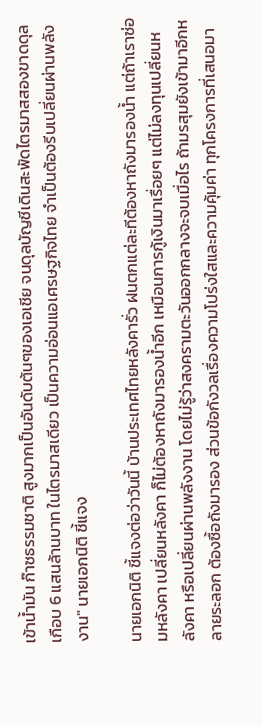เข้าน้ำมัน ก๊าซธรรมชาติ สูงมากเป็นอันดับต้นๆของเอเชีย จนดุลบัญชีเดินสะพัดไตรมาสสองขาดดุลเกือบ 6 แสนล้านบาท ในไตรมาสเดียว เป็นความอ่อนแอเศรษฐกิจไทย จำเป็นต้องรีบเปลี่ยนผ่านพลังงาน" นายเอกนิติ ชี้แจง

นายเอกนิติ ชี้แจงต่อว่าวันนี้ บ้านประเทศไทยหลังคารั่ว ฝนตกแต่ละทีต้องหาถังมารองน้ำ แต่ถ้าเราซ่อมหลังคา เปลี่ยนหลังคา ก็ไม่ต้องหาถังมารองน้ำอีก เหมือนการกู้เงินมาเรื่อยๆ แต่ไม่ลงทุนเปลี่ยนหลังคา หรือเปลี่ยนผ่านพลังงาน โดยไม่รู้ว่าสงครามตะวันออกกลางจะจบเมื่อไร ถ้ามรสุมยังเข้ามาอีกหลายระลอก ต้องซื้อถังมารอง ส่วนข้อกังวลเรื่องความโปร่งใสและความคุ้มค่า ทุกโครงการที่เสนอมา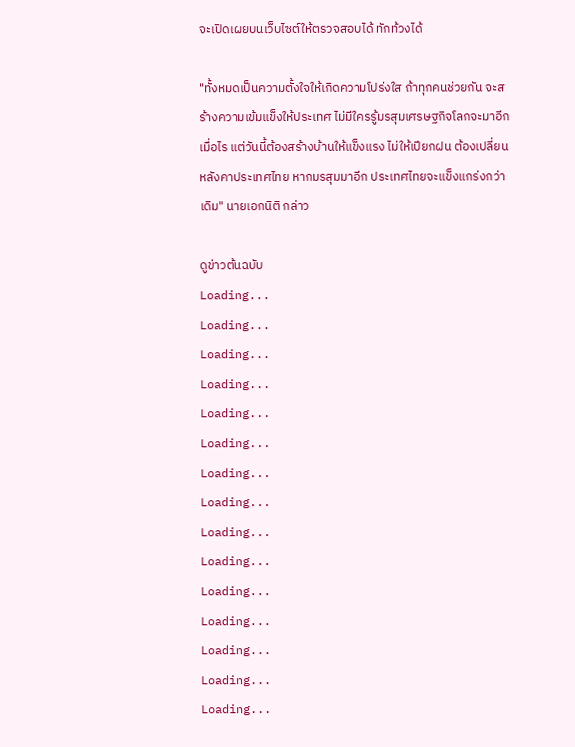จะเปิดเผยบนเว็บไซต์ให้ตรวจสอบได้ ทักท้วงได้

"ทั้งหมดเป็นความตั้งใจให้เกิดความโปร่งใส ถ้าทุกคนช่วยกัน จะสร้างความเข้มแข็งให้ประเทศ ไม่มีใครรู้มรสุมเศรษฐกิจโลกจะมาอีกเมื่อไร แต่วันนี้ต้องสร้างบ้านให้แข็งแรง ไม่ให้เปียกฝน ต้องเปลี่ยนหลังคาประเทศไทย หากมรสุมมาอีก ประเทศไทยจะแข็งแกร่งกว่าเดิม" นายเอกนิติ กล่าว

ดูข่าวต้นฉบับ
Loading...
Loading...
Loading...
Loading...
Loading...
Loading...
Loading...
Loading...
Loading...
Loading...
Loading...
Loading...
Loading...
Loading...
Loading...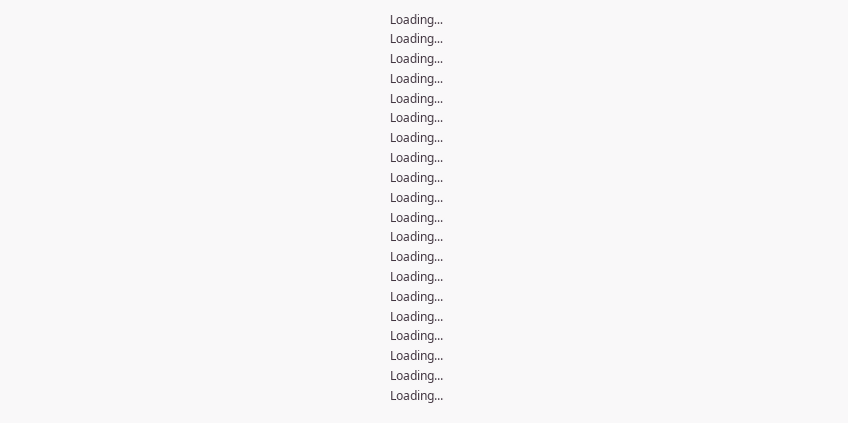Loading...
Loading...
Loading...
Loading...
Loading...
Loading...
Loading...
Loading...
Loading...
Loading...
Loading...
Loading...
Loading...
Loading...
Loading...
Loading...
Loading...
Loading...
Loading...
Loading...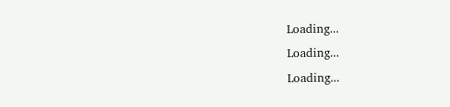Loading...
Loading...
Loading...